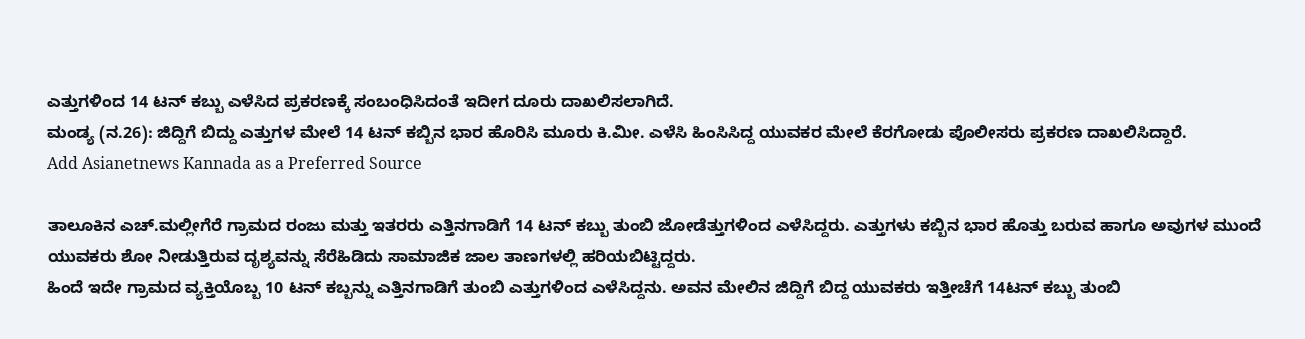ಎತ್ತುಗಳಿಂದ 14 ಟನ್ ಕಬ್ಬು ಎಳೆಸಿದ ಪ್ರಕರಣಕ್ಕೆ ಸಂಬಂಧಿಸಿದಂತೆ ಇದೀಗ ದೂರು ದಾಖಲಿಸಲಾಗಿದೆ.
ಮಂಡ್ಯ (ನ.26): ಜಿದ್ದಿಗೆ ಬಿದ್ದು ಎತ್ತುಗಳ ಮೇಲೆ 14 ಟನ್ ಕಬ್ಬಿನ ಭಾರ ಹೊರಿಸಿ ಮೂರು ಕಿ.ಮೀ. ಎಳೆಸಿ ಹಿಂಸಿಸಿದ್ದ ಯುವಕರ ಮೇಲೆ ಕೆರಗೋಡು ಪೊಲೀಸರು ಪ್ರಕರಣ ದಾಖಲಿಸಿದ್ದಾರೆ.
Add Asianetnews Kannada as a Preferred Source

ತಾಲೂಕಿನ ಎಚ್.ಮಲ್ಲೀಗೆರೆ ಗ್ರಾಮದ ರಂಜು ಮತ್ತು ಇತರರು ಎತ್ತಿನಗಾಡಿಗೆ 14 ಟನ್ ಕಬ್ಬು ತುಂಬಿ ಜೋಡೆತ್ತುಗಳಿಂದ ಎಳೆಸಿದ್ದರು. ಎತ್ತುಗಳು ಕಬ್ಬಿನ ಭಾರ ಹೊತ್ತು ಬರುವ ಹಾಗೂ ಅವುಗಳ ಮುಂದೆ ಯುವಕರು ಶೋ ನೀಡುತ್ತಿರುವ ದೃಶ್ಯವನ್ನು ಸೆರೆಹಿಡಿದು ಸಾಮಾಜಿಕ ಜಾಲ ತಾಣಗಳಲ್ಲಿ ಹರಿಯಬಿಟ್ಟಿದ್ದರು.
ಹಿಂದೆ ಇದೇ ಗ್ರಾಮದ ವ್ಯಕ್ತಿಯೊಬ್ಬ 10 ಟನ್ ಕಬ್ಬನ್ನು ಎತ್ತಿನಗಾಡಿಗೆ ತುಂಬಿ ಎತ್ತುಗಳಿಂದ ಎಳೆಸಿದ್ದನು. ಅವನ ಮೇಲಿನ ಜಿದ್ದಿಗೆ ಬಿದ್ದ ಯುವಕರು ಇತ್ತೀಚೆಗೆ 14ಟನ್ ಕಬ್ಬು ತುಂಬಿ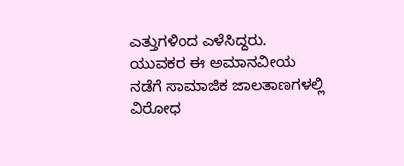ಎತ್ತುಗಳಿಂದ ಎಳೆಸಿದ್ದರು. ಯುವಕರ ಈ ಅಮಾನವೀಯ ನಡೆಗೆ ಸಾಮಾಜಿಕ ಜಾಲತಾಣಗಳಲ್ಲಿ ವಿರೋಧ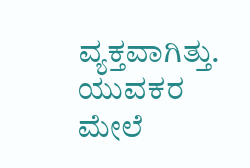ವ್ಯಕ್ತವಾಗಿತ್ತು. ಯುವಕರ ಮೇಲೆ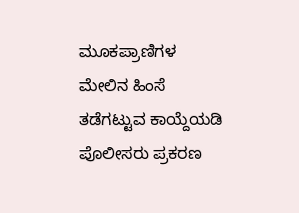ಮೂಕಪ್ರಾಣಿಗಳ ಮೇಲಿನ ಹಿಂಸೆ ತಡೆಗಟ್ಟುವ ಕಾಯ್ದೆಯಡಿ ಪೊಲೀಸರು ಪ್ರಕರಣ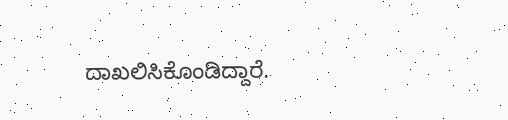ದಾಖಲಿಸಿಕೊಂಡಿದ್ದಾರೆ.